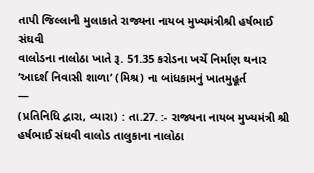તાપી જિલ્લાની મુલાકાતે રાજ્યના નાયબ મુખ્યમંત્રીશ્રી હર્ષભાઈ સંઘવી
વાલોડના નાલોઠા ખાતે રૂ. 51.35 કરોડના ખર્ચે નિર્માણ થનાર ‘આદર્શ નિવાસી શાળા’ (મિશ્ર) ના બાંધકામનું ખાતમુહૂર્ત
—
(પ્રતિનિધિ દ્વારા, વ્યારા) : તા.27. :- રાજ્યના નાયબ મુખ્યમંત્રી શ્રી હર્ષભાઈ સંઘવી વાલોડ તાલુકાના નાલોઠા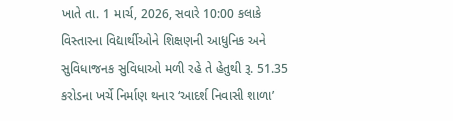ખાતે તા. 1 માર્ચ, 2026, સવારે 10:00 કલાકે વિસ્તારના વિદ્યાર્થીઓને શિક્ષણની આધુનિક અને સુવિધાજનક સુવિધાઓ મળી રહે તે હેતુથી રૂ. 51.35 કરોડના ખર્ચે નિર્માણ થનાર ‘આદર્શ નિવાસી શાળા’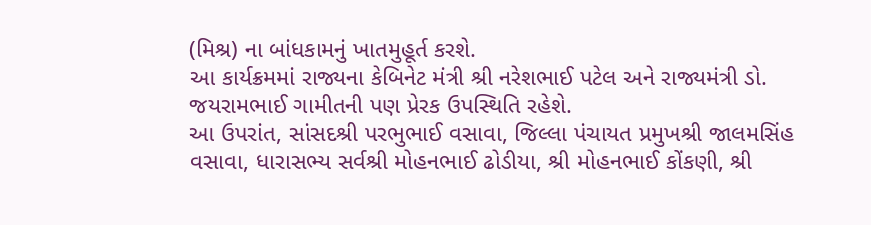(મિશ્ર) ના બાંધકામનું ખાતમુહૂર્ત કરશે.
આ કાર્યક્રમમાં રાજ્યના કેબિનેટ મંત્રી શ્રી નરેશભાઈ પટેલ અને રાજ્યમંત્રી ડો. જયરામભાઈ ગામીતની પણ પ્રેરક ઉપસ્થિતિ રહેશે.
આ ઉપરાંત, સાંસદશ્રી પરભુભાઈ વસાવા, જિલ્લા પંચાયત પ્રમુખશ્રી જાલમસિંહ વસાવા, ધારાસભ્ય સર્વશ્રી મોહનભાઈ ઢોડીયા, શ્રી મોહનભાઈ કોંકણી, શ્રી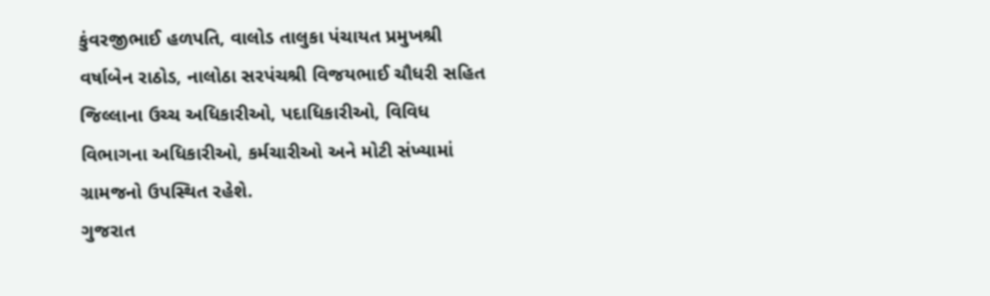કુંવરજીભાઈ હળપતિ, વાલોડ તાલુકા પંચાયત પ્રમુખશ્રી વર્ષાબેન રાઠોડ, નાલોઠા સરપંચશ્રી વિજયભાઈ ચૌધરી સહિત જિલ્લાના ઉચ્ચ અધિકારીઓ, પદાધિકારીઓ, વિવિધ વિભાગના અધિકારીઓ, કર્મચારીઓ અને મોટી સંખ્યામાં ગ્રામજનો ઉપસ્થિત રહેશે.
ગુજરાત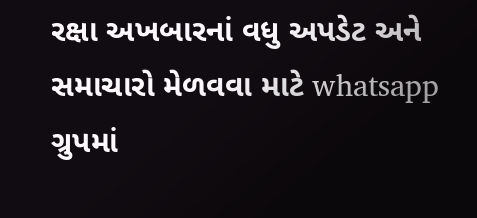રક્ષા અખબારનાં વધુ અપડેટ અને સમાચારો મેળવવા માટે whatsapp ગ્રુપમાં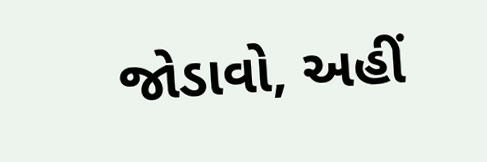જોડાવો, અહીં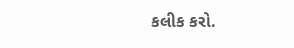કલીક કરો.